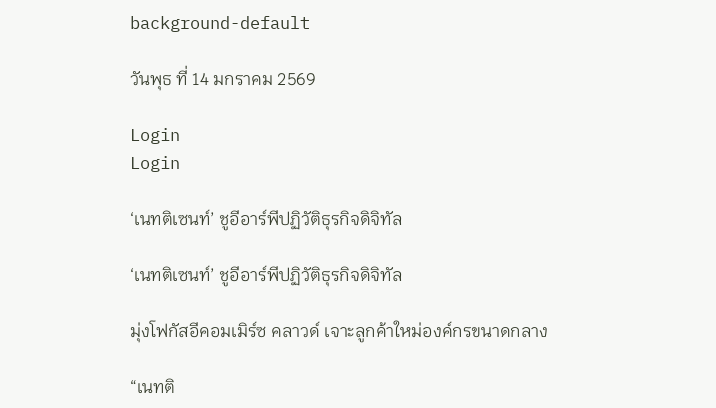background-default

วันพุธ ที่ 14 มกราคม 2569

Login
Login

‘เนทติเซนท์’ ชูอีอาร์พีปฏิวัติธุรกิจดิจิทัล

‘เนทติเซนท์’ ชูอีอาร์พีปฏิวัติธุรกิจดิจิทัล

มุ่งโฟกัสอีคอมเมิร์ซ คลาวด์ เจาะลูกค้าใหม่องค์กรขนาดกลาง

“เนทติ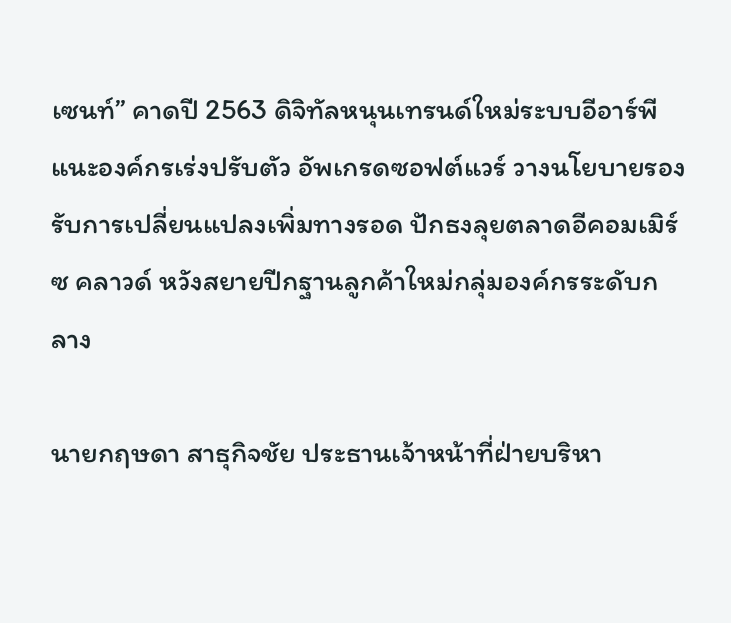เซนท์” คาดปี 2563 ดิจิทัลหนุนเทรนด์ใหม่ระบบอีอาร์พี แนะองค์กรเร่งปรับตัว อัพเกรดซอฟต์แวร์ วางนโยบายรองรับการเปลี่ยนแปลงเพิ่มทางรอด ปักธงลุยตลาดอีคอมเมิร์ซ คลาวด์ หวังสยายปีกฐานลูกค้าใหม่กลุ่มองค์กรระดับกลาง

นายกฤษดา สาธุกิจชัย ประธานเจ้าหน้าที่ฝ่ายบริหา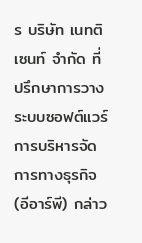ร บริษัท เนทติเซนท์ จำกัด ที่ปรึกษาการวางระบบซอฟต์แวร์การบริหารจัดการทางธุรกิจ(อีอาร์พี) กล่าว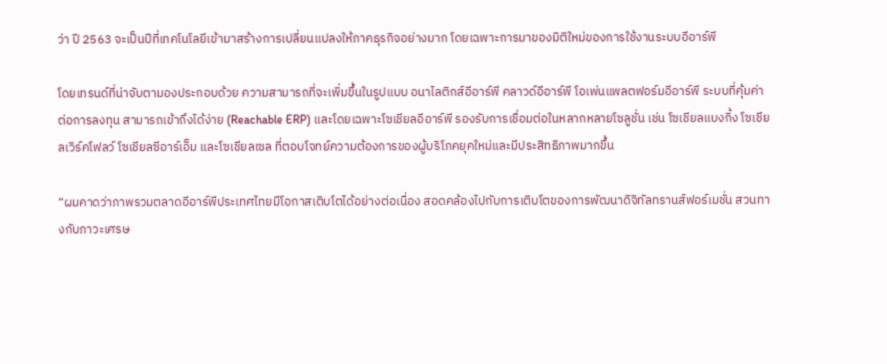ว่า ปี 2563 จะเป็นปีที่เทคโนโลยีเข้ามาสร้างการเปลี่ยนแปลงให้ภาคธุรกิจอย่างมาก โดยเฉพาะการมาของมิติใหม่ของการใช้งานระบบอีอาร์พี

โดยเทรนด์ที่น่าจับตามองประกอบด้วย ความสามารถที่จะเพิ่มขึ้นในรูปแบบ อนาไลติกส์อีอาร์พี คลาวด์อีอาร์พี โอเพ่นแพลตฟอร์มอีอาร์พี ระบบที่คุ้มค่าต่อการลงทุน สามารถเข้าถึงได้ง่าย (Reachable ERP) และโดยเฉพาะโซเชียลอีอาร์พี รองรับการเชื่อมต่อในหลากหลายโซลูชั่น เช่น โซเชียลแบงกิ้ง โซเชียลเวิร์คโฟลว์ โซเชียลซีอาร์เอ็ม และโซเชียลเซล ที่ตอบโจทย์ความต้องการของผู้บริโภคยุคใหม่และมีประสิทธิภาพมากขึ้น

“ผมคาดว่าภาพรวมตลาดอีอาร์พีประเทศไทยมีโอกาสเติบโตได้อย่างต่อเนื่อง สอดคล้องไปกับการเติบโตของการพัฒนาดิจิทัลทรานส์ฟอร์เมชั่น สวนทางกับภาวะเศรษ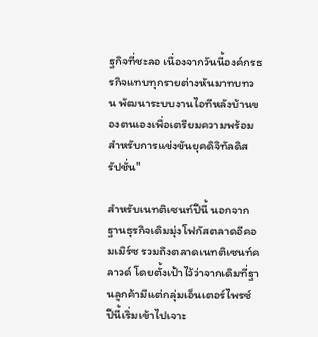ฐกิจที่ชะลอ เนื่องจากวันนี้องค์กรธรกิจแทบทุกรายต่างหันมาทบทวน พัฒนาระบบงานไอทีหลังบ้านของตนเองเพื่อเตรียมความพร้อมสำหรับการแข่งขันยุคดิจิทัลดิสรัปชั่น"

สำหรับเนทติเซนท์ปีนี้ นอกจากฐานธุรกิจเดิมมุ่งโฟกัสตลาดอีคอมเมิร์ซ รวมถึงตลาดเนทติเซนท์คลาวด์ โดยตั้งเป้าไว้ว่าจากเดิมที่ฐานลูกค้ามีแต่กลุ่มเอ็นเตอร์ไพรซ์ ปีนี้เริ่มเข้าไปเจาะ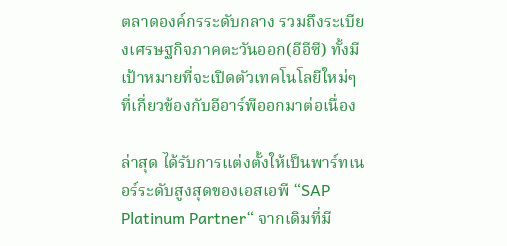ตลาดองค์กรระดับกลาง รวมถึงระเบียงเศรษฐกิจภาคตะวันออก(อีอีซี) ทั้งมีเป้าหมายที่จะเปิดตัวเทคโนโลยีใหม่ๆ ที่เกี่ยวข้องกับอีอาร์พีออกมาต่อเนื่อง

ล่าสุด ได้รับการแต่งตั้งให้เป็นพาร์ทเนอร์ระดับสูงสุดของเอสเอพี “SAP Platinum Partner“ จากเดิมที่มี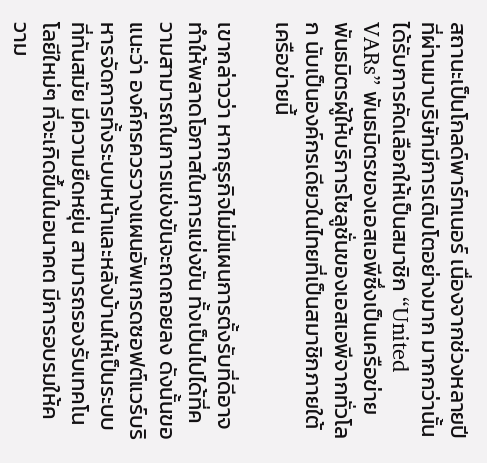สถานะเป็นโกลด์พาร์ทเนอร์ เนื่องจากช่วงหลายปีที่ผ่านมาบริษัทมีการเติบโตอย่างมาก มากกว่านั้นได้รับการคัดเลือกให้เป็นสมาชิก “United VARs” พันธมิตรของเอสเอพีซึ่งเป็นเครือข่ายพันธมิตรผู้ให้บริการโซลูชั่นของเอสเอพีจากทั่วโลก นับเป็นองค์กรเดียวในไทยที่เป็นสมาชิกภายใต้เครือข่ายนี้

เขากล่าวว่า หากธุรกิจไม่มีแผนการตั้งรับที่ดีอาจทำให้พลาดโอกาสในการแข่งขัน ทั้งเป็นไปได้ที่ความสามารถในการแข่งขันจะถดถอยลง ดังนั้นขอแนะว่า องค์กรควรวางแผนอัพเกรดซอฟต์แวร์บริหารจัดการทั้งระบบหน้าและหลังบ้านให้เป็นระบบที่ทันสมัย มีความยืดหยุ่น สามารถรองรับเทคโนโลยีใหม่ๆ ที่จะเกิดขึ้นในอนาคต มีการอบรมให้ความ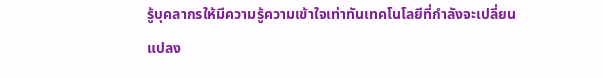รู้บุคลากรให้มีความรู้ความเข้าใจเท่าทันเทคโนโลยีที่กำลังจะเปลี่ยนแปลง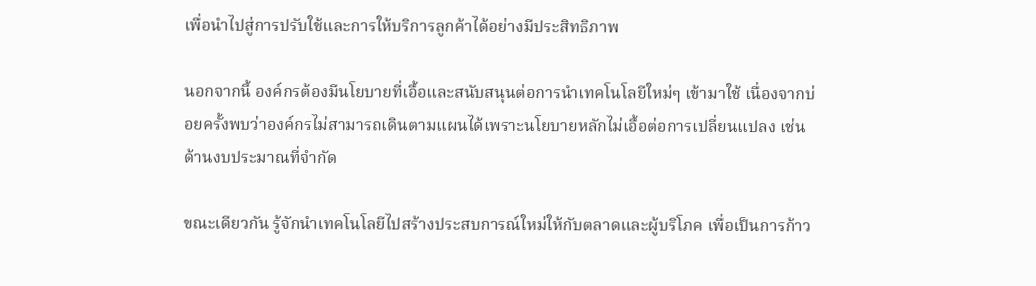เพื่อนำไปสู่การปรับใช้และการให้บริการลูกค้าได้อย่างมีประสิทธิภาพ

นอกจากนี้ องค์กรต้องมีนโยบายที่เอื้อและสนับสนุนต่อการนำเทคโนโลยีใหม่ๆ เข้ามาใช้ เนื่องจากบ่อยครั้งพบว่าองค์กรไม่สามารถเดินตามแผนได้เพราะนโยบายหลักไม่เอื้อต่อการเปลี่ยนแปลง เช่นด้านงบประมาณที่จำกัด

ขณะเดียวกัน รู้จักนำเทคโนโลยีไปสร้างประสบการณ์ใหม่ให้กับตลาดและผู้บริโภค เพื่อเป็นการก้าว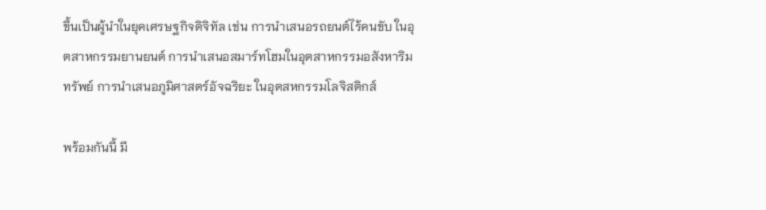ขึ้นเป็นผู้นำในยุคเศรษฐกิจดิจิทัล เช่น การนำเสนอรถยนต์ไร้คนขับ ในอุตสาหกรรมยานยนต์ การนำเสนอสมาร์ทโฮมในอุตสาหกรรมอสังหาริมทรัพย์ การนำเสนอภูมิศาสตร์อัจฉริยะ ในอุตสหกรรมโลจิสติกส์

พร้อมกันนี้ มี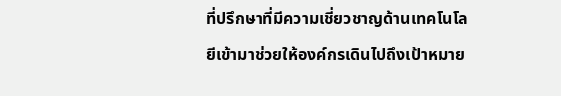ที่ปรึกษาที่มีความเชี่ยวชาญด้านเทคโนโลยีเข้ามาช่วยให้องค์กรเดินไปถึงเป้าหมาย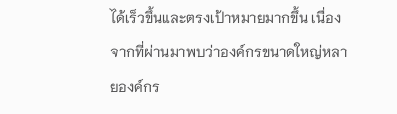ได้เร็วขึ้นและตรงเป้าหมายมากขึ้น เนื่องจากที่ผ่านมาพบว่าองค์กรขนาดใหญ่หลายองค์กร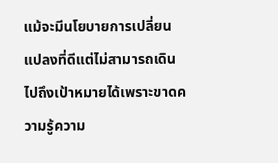แม้จะมีนโยบายการเปลี่ยนแปลงที่ดีแต่ไม่สามารถเดินไปถึงเป้าหมายได้เพราะขาดความรู้ความ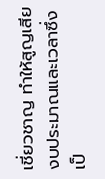เชี่ยวชาญ ทำให้สูญเสียงบประมาณและเวลาซึ่งเป็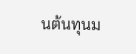นต้นทุนม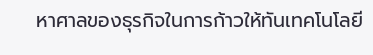หาศาลของธุรกิจในการก้าวให้ทันเทคโนโลยี